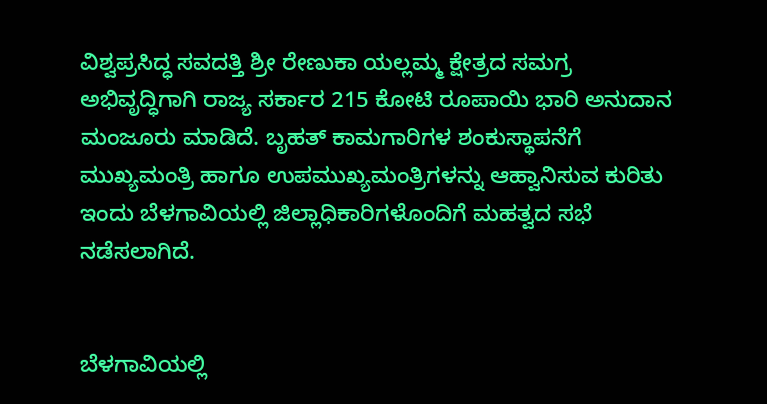ವಿಶ್ವಪ್ರಸಿದ್ಧ ಸವದತ್ತಿ ಶ್ರೀ ರೇಣುಕಾ ಯಲ್ಲಮ್ಮ ಕ್ಷೇತ್ರದ ಸಮಗ್ರ ಅಭಿವೃದ್ಧಿಗಾಗಿ ರಾಜ್ಯ ಸರ್ಕಾರ 215 ಕೋಟಿ ರೂಪಾಯಿ ಭಾರಿ ಅನುದಾನ ಮಂಜೂರು ಮಾಡಿದೆ. ಬೃಹತ್ ಕಾಮಗಾರಿಗಳ ಶಂಕುಸ್ಥಾಪನೆಗೆ ಮುಖ್ಯಮಂತ್ರಿ ಹಾಗೂ ಉಪಮುಖ್ಯಮಂತ್ರಿಗಳನ್ನು ಆಹ್ವಾನಿಸುವ ಕುರಿತು ಇಂದು ಬೆಳಗಾವಿಯಲ್ಲಿ ಜಿಲ್ಲಾಧಿಕಾರಿಗಳೊಂದಿಗೆ ಮಹತ್ವದ ಸಭೆ ನಡೆಸಲಾಗಿದೆ.


ಬೆಳಗಾವಿಯಲ್ಲಿ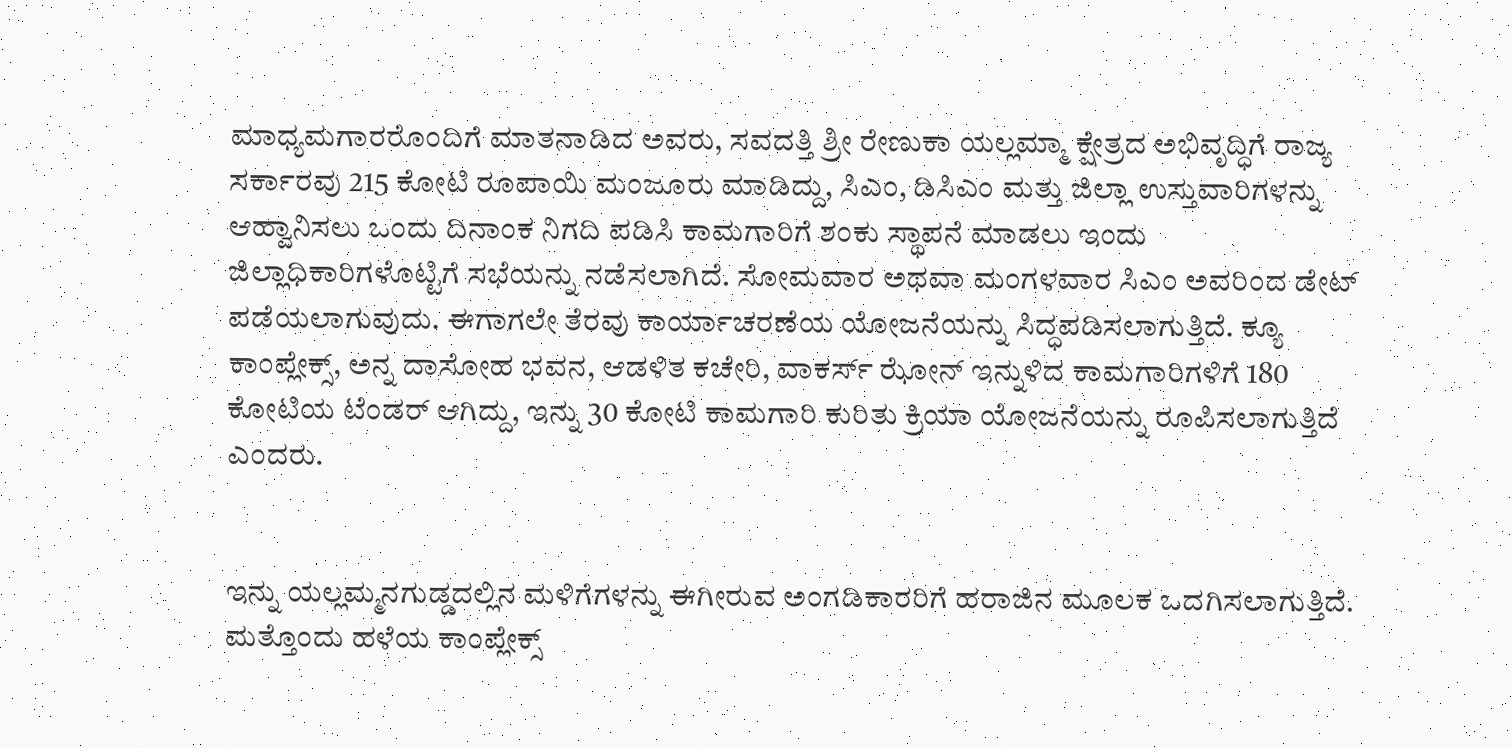ಮಾಧ್ಯಮಗಾರರೊಂದಿಗೆ ಮಾತನಾಡಿದ ಅವರು, ಸವದತ್ತಿ ಶ್ರೀ ರೇಣುಕಾ ಯಲ್ಲಮ್ಮಾ ಕ್ಷೇತ್ರದ ಅಭಿವೃದ್ಧಿಗೆ ರಾಜ್ಯ ಸರ್ಕಾರವು 215 ಕೋಟಿ ರೂಪಾಯಿ ಮಂಜೂರು ಮಾಡಿದ್ದು, ಸಿಎಂ, ಡಿಸಿಎಂ ಮತ್ತು ಜಿಲ್ಲಾ ಉಸ್ತುವಾರಿಗಳನ್ನು ಆಹ್ವಾನಿಸಲು ಒಂದು ದಿನಾಂಕ ನಿಗದಿ ಪಡಿಸಿ ಕಾಮಗಾರಿಗೆ ಶಂಕು ಸ್ಥಾಪನೆ ಮಾಡಲು ಇಂದು ಜಿಲ್ಲಾಧಿಕಾರಿಗಳೊಟ್ಟಿಗೆ ಸಭೆಯನ್ನು ನಡೆಸಲಾಗಿದೆ. ಸೋಮವಾರ ಅಥವಾ ಮಂಗಳವಾರ ಸಿಎಂ ಅವರಿಂದ ಡೇಟ್ ಪಡೆಯಲಾಗುವುದು. ಈಗಾಗಲೇ ತೆರವು ಕಾರ್ಯಾಚರಣೆಯ ಯೋಜನೆಯನ್ನು ಸಿದ್ಧಪಡಿಸಲಾಗುತ್ತಿದೆ. ಕ್ಯೂ ಕಾಂಪ್ಲೇಕ್ಸ್, ಅನ್ನ ದಾಸೋಹ ಭವನ, ಆಡಳಿತ ಕಚೇರಿ, ವಾಕರ್ಸ್ ಝೋನ್ ಇನ್ನುಳಿದ ಕಾಮಗಾರಿಗಳಿಗೆ 180 ಕೋಟಿಯ ಟೆಂಡರ್ ಆಗಿದ್ದು, ಇನ್ನು 30 ಕೋಟಿ ಕಾಮಗಾರಿ ಕುರಿತು ಕ್ರಿಯಾ ಯೋಜನೆಯನ್ನು ರೂಪಿಸಲಾಗುತ್ತಿದೆ ಎಂದರು.


ಇನ್ನು ಯಲ್ಲಮ್ಮನಗುಡ್ಡದಲ್ಲಿನ ಮಳಿಗೆಗಳನ್ನು ಈಗೀರುವ ಅಂಗಡಿಕಾರರಿಗೆ ಹರಾಜಿನ ಮೂಲಕ ಒದಗಿಸಲಾಗುತ್ತಿದೆ. ಮತ್ತೊಂದು ಹಳೆಯ ಕಾಂಪ್ಲೇಕ್ಸ್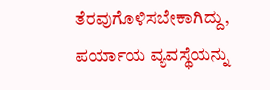ತೆರವುಗೊಳಿಸಬೇಕಾಗಿದ್ದು, ಪರ್ಯಾಯ ವ್ಯವಸ್ಥೆಯನ್ನು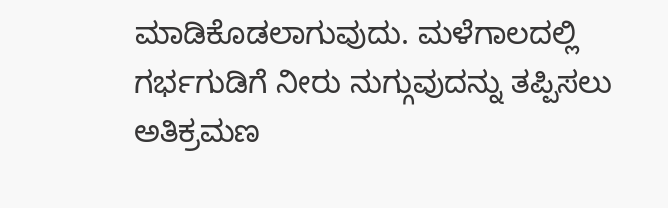ಮಾಡಿಕೊಡಲಾಗುವುದು. ಮಳೆಗಾಲದಲ್ಲಿ ಗರ್ಭಗುಡಿಗೆ ನೀರು ನುಗ್ಗುವುದನ್ನು ತಪ್ಪಿಸಲು ಅತಿಕ್ರಮಣ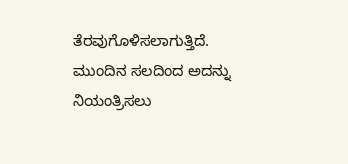ತೆರವುಗೊಳಿಸಲಾಗುತ್ತಿದೆ. ಮುಂದಿನ ಸಲದಿಂದ ಅದನ್ನು ನಿಯಂತ್ರಿಸಲು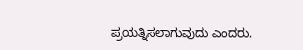ಪ್ರಯತ್ನಿಸಲಾಗುವುದು ಎಂದರು.